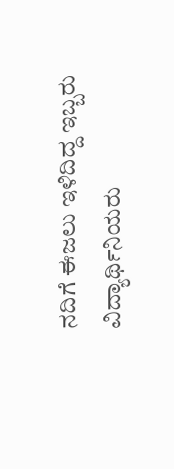ನದಿಗೆ ಈಜಲು ಇಳಿದಿದ್ದ ಇಬ್ಬರು ವಿದ್ಯಾರ್ಥಿನಿಯರು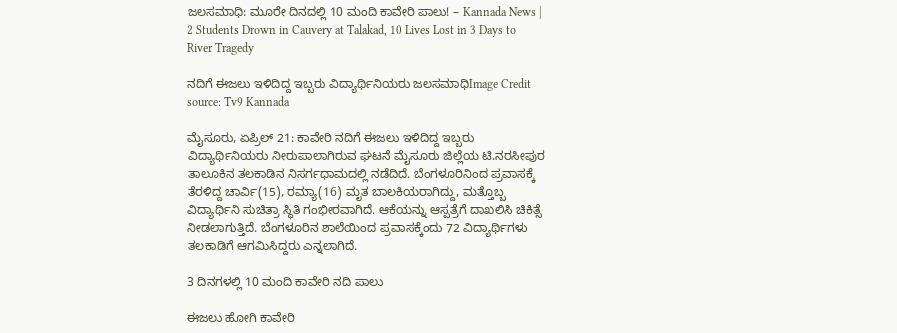ಜಲಸಮಾಧಿ: ಮೂರೇ ದಿನದಲ್ಲಿ 10 ಮಂದಿ ಕಾವೇರಿ ಪಾಲು! – Kannada News | 2 Students Drown in Cauvery at Talakad, 10 Lives Lost in 3 Days to River Tragedy

ನದಿಗೆ ಈಜಲು ಇಳಿದಿದ್ದ ಇಬ್ಬರು ವಿದ್ಯಾರ್ಥಿನಿಯರು ಜಲಸಮಾಧಿImage Credit source: Tv9 Kannada

ಮೈಸೂರು, ಏಪ್ರಿಲ್ 21: ಕಾವೇರಿ ನದಿಗೆ ಈಜಲು ಇಳಿದಿದ್ದ ಇಬ್ಬರು ವಿದ್ಯಾರ್ಥಿನಿಯರು ನೀರುಪಾಲಾಗಿರುವ ಘಟನೆ ಮೈಸೂರು ಜಿಲ್ಲೆಯ ಟಿ.ನರಸೀಪುರ ತಾಲೂಕಿನ ತಲಕಾಡಿನ ನಿಸರ್ಗಧಾಮದಲ್ಲಿ ನಡೆದಿದೆ. ಬೆಂಗಳೂರಿನಿಂದ ಪ್ರವಾಸಕ್ಕೆ ತೆರಳಿದ್ದ ಚಾರ್ವಿ(15), ರಮ್ಯಾ(16) ಮೃತ ಬಾಲಕಿಯರಾಗಿದ್ದು, ಮತ್ತೊಬ್ಬ ವಿದ್ಯಾರ್ಥಿನಿ ಸುಚಿತ್ರಾ ಸ್ಥಿತಿ ಗಂಭೀರವಾಗಿದೆ. ಆಕೆಯನ್ನು ಆಸ್ಪತ್ರೆಗೆ ದಾಖಲಿಸಿ ಚಿಕಿತ್ಸೆ ನೀಡಲಾಗುತ್ತಿದೆ. ಬೆಂಗಳೂರಿನ ಶಾಲೆಯಿಂದ ಪ್ರವಾಸಕ್ಕೆಂದು 72 ವಿದ್ಯಾರ್ಥಿಗಳು ತಲಕಾಡಿಗೆ ಆಗಮಿಸಿದ್ದರು ಎನ್ನಲಾಗಿದೆ.

3 ದಿನಗಳಲ್ಲಿ 10 ಮಂದಿ ಕಾವೇರಿ ನದಿ ಪಾಲು

ಈಜಲು ಹೋಗಿ ಕಾವೇರಿ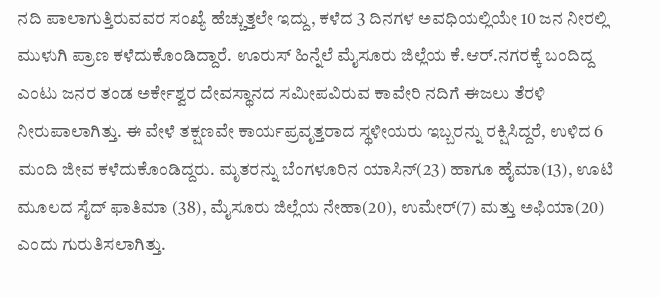ನದಿ ಪಾಲಾಗುತ್ತಿರುವವರ ಸಂಖ್ಯೆ ಹೆಚ್ಚುತ್ತಲೇ ಇದ್ದು, ಕಳೆದ 3 ದಿನಗಳ ಅವಧಿಯಲ್ಲಿಯೇ 10 ಜನ ನೀರಲ್ಲಿ ಮುಳುಗಿ ಪ್ರಾಣ ಕಳೆದುಕೊಂಡಿದ್ದಾರೆ. ಊರುಸ್ ಹಿನ್ನೆಲೆ ಮೈಸೂರು ಜಿಲ್ಲೆಯ ಕೆ.ಆರ್.ನಗರಕ್ಕೆ ಬಂದಿದ್ದ ಎಂಟು ಜನರ ತಂಡ ಅರ್ಕೇಶ್ವರ ದೇವಸ್ಥಾನದ ಸಮೀಪವಿರುವ ಕಾವೇರಿ ನದಿಗೆ ಈಜಲು ತೆರಳಿ ನೀರುಪಾಲಾಗಿತ್ತು. ಈ ವೇಳೆ ತಕ್ಷಣವೇ ಕಾರ್ಯಪ್ರವೃತ್ತರಾದ ಸ್ಥಳೀಯರು ಇಬ್ಬರನ್ನು ರಕ್ಷಿಸಿದ್ದರೆ, ಉಳಿದ 6 ಮಂದಿ ಜೀವ ಕಳೆದುಕೊಂಡಿದ್ದರು. ಮೃತರನ್ನು ಬೆಂಗಳೂರಿನ ಯಾಸಿನ್(23) ಹಾಗೂ ಹೈಮಾ(13), ಊಟಿ ಮೂಲದ ಸೈದ್ ಫಾತಿಮಾ (38), ಮೈಸೂರು ಜಿಲ್ಲೆಯ ನೇಹಾ(20), ಉಮೇರ್(7) ಮತ್ತು ಅಫಿಯಾ(20) ಎಂದು ಗುರುತಿಸಲಾಗಿತ್ತು.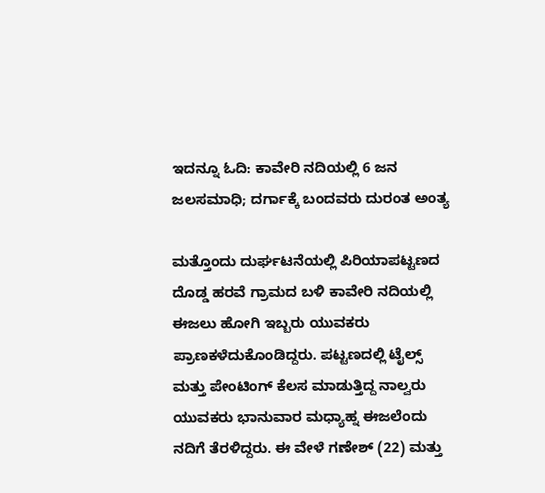ಇದನ್ನೂ ಓದಿ: ಕಾವೇರಿ ನದಿಯಲ್ಲಿ 6 ಜನ‌ ಜಲಸಮಾಧಿ; ದರ್ಗಾಕ್ಕೆ ಬಂದವರು ದುರಂತ ಅಂತ್ಯ

ಮತ್ತೊಂದು ದುರ್ಘಟನೆಯಲ್ಲಿ ಪಿರಿಯಾಪಟ್ಟಣದ ದೊಡ್ಡ ಹರವೆ ಗ್ರಾಮದ ಬಳಿ ಕಾವೇರಿ ನದಿಯಲ್ಲಿ ಈಜಲು ಹೋಗಿ ಇಬ್ಬರು ಯುವಕರು ಪ್ರಾಣಕಳೆದುಕೊಂಡಿದ್ದರು. ಪಟ್ಟಣದಲ್ಲಿ ಟೈಲ್ಸ್‌ ಮತ್ತು ಪೇಂಟಿಂಗ್‌ ಕೆಲಸ ಮಾಡುತ್ತಿದ್ದ ನಾಲ್ವರು ಯುವಕರು ಭಾನುವಾರ ಮಧ್ಯಾಹ್ನ ಈಜಲೆಂದು ನದಿಗೆ ತೆರಳಿದ್ದರು. ಈ ವೇಳೆ ಗಣೇಶ್ (22) ಮತ್ತು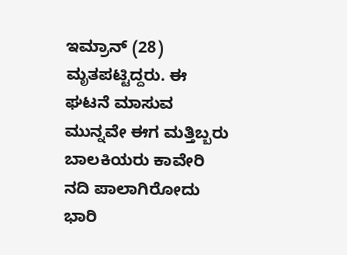ಇಮ್ರಾನ್ (28) ಮೃತಪಟ್ಟಿದ್ದರು. ಈ ಘಟನೆ ಮಾಸುವ ಮುನ್ನವೇ ಈಗ ಮತ್ತಿಬ್ಬರು ಬಾಲಕಿಯರು ಕಾವೇರಿ ನದಿ ಪಾಲಾಗಿರೋದು ಭಾರಿ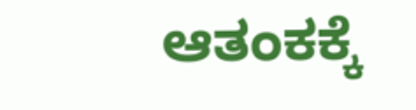ಆತಂಕಕ್ಕೆ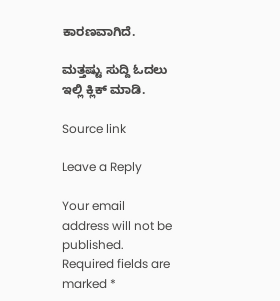ಕಾರಣವಾಗಿದೆ.

ಮತ್ತಷ್ಟು ಸುದ್ದಿ ಓದಲು ಇಲ್ಲಿ ಕ್ಲಿಕ್ ಮಾಡಿ.

Source link

Leave a Reply

Your email address will not be published. Required fields are marked *